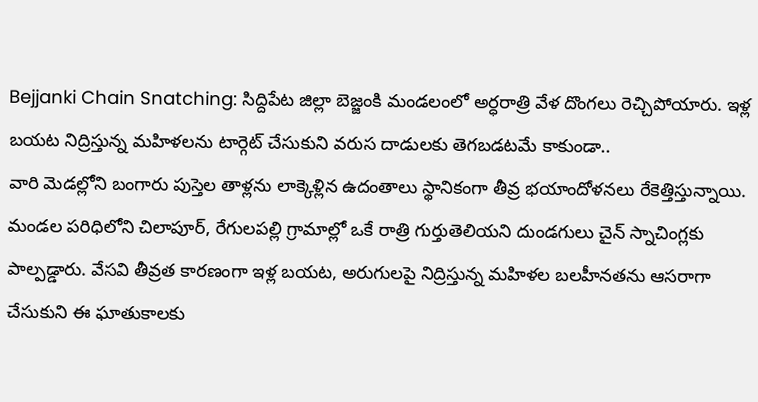Bejjanki Chain Snatching: సిద్దిపేట జిల్లా బెజ్జంకి మండలంలో అర్ధరాత్రి వేళ దొంగలు రెచ్చిపోయారు. ఇళ్ల బయట నిద్రిస్తున్న మహిళలను టార్గెట్ చేసుకుని వరుస దాడులకు తెగబడటమే కాకుండా..
వారి మెడల్లోని బంగారు పుస్తెల తాళ్లను లాక్కెళ్లిన ఉదంతాలు స్థానికంగా తీవ్ర భయాందోళనలు రేకెత్తిస్తున్నాయి.
మండల పరిధిలోని చిలాపూర్, రేగులపల్లి గ్రామాల్లో ఒకే రాత్రి గుర్తుతెలియని దుండగులు చైన్ స్నాచింగ్లకు పాల్పడ్డారు. వేసవి తీవ్రత కారణంగా ఇళ్ల బయట, అరుగులపై నిద్రిస్తున్న మహిళల బలహీనతను ఆసరాగా చేసుకుని ఈ ఘాతుకాలకు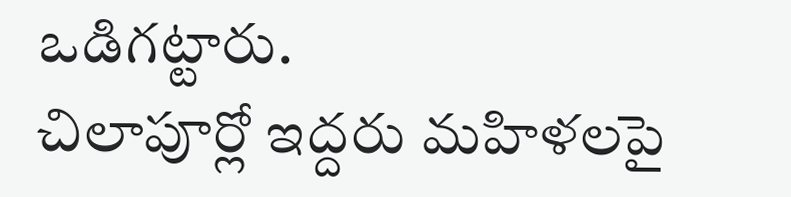ఒడిగట్టారు.
చిలాపూర్లో ఇద్దరు మహిళలపై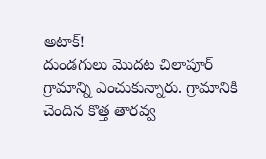అటాక్!
దుండగులు మొదట చిలాపూర్ గ్రామాన్ని ఎంచుకున్నారు. గ్రామానికి చెందిన కొత్త తారవ్వ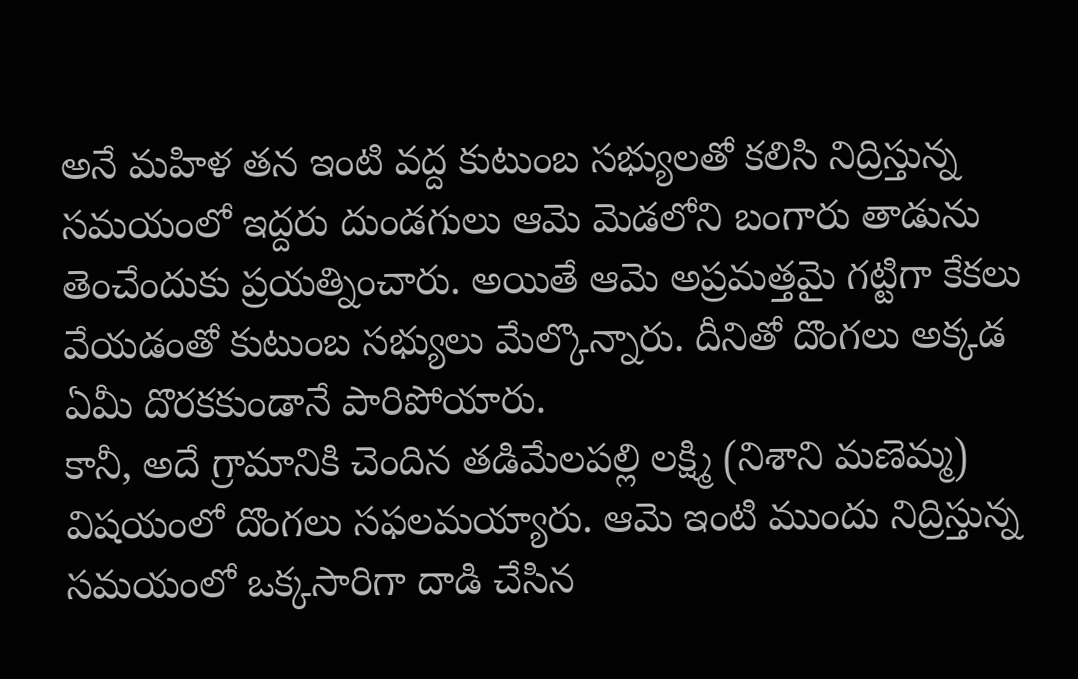అనే మహిళ తన ఇంటి వద్ద కుటుంబ సభ్యులతో కలిసి నిద్రిస్తున్న సమయంలో ఇద్దరు దుండగులు ఆమె మెడలోని బంగారు తాడును తెంచేందుకు ప్రయత్నించారు. అయితే ఆమె అప్రమత్తమై గట్టిగా కేకలు వేయడంతో కుటుంబ సభ్యులు మేల్కొన్నారు. దీనితో దొంగలు అక్కడ ఏమీ దొరకకుండానే పారిపోయారు.
కానీ, అదే గ్రామానికి చెందిన తడిమేలపల్లి లక్ష్మి (నిశాని మణెమ్మ) విషయంలో దొంగలు సఫలమయ్యారు. ఆమె ఇంటి ముందు నిద్రిస్తున్న సమయంలో ఒక్కసారిగా దాడి చేసిన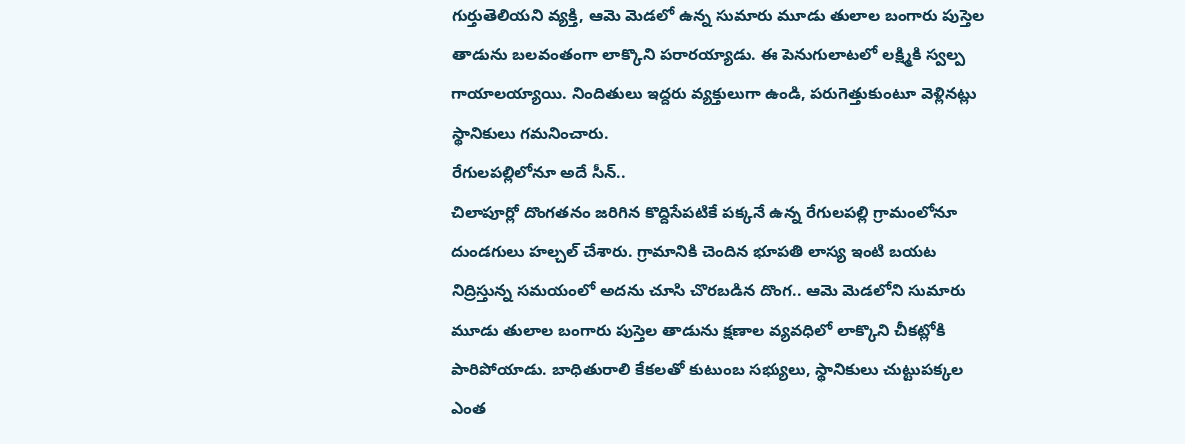గుర్తుతెలియని వ్యక్తి, ఆమె మెడలో ఉన్న సుమారు మూడు తులాల బంగారు పుస్తెల తాడును బలవంతంగా లాక్కొని పరారయ్యాడు. ఈ పెనుగులాటలో లక్ష్మికి స్వల్ప గాయాలయ్యాయి. నిందితులు ఇద్దరు వ్యక్తులుగా ఉండి, పరుగెత్తుకుంటూ వెళ్లినట్లు స్థానికులు గమనించారు.
రేగులపల్లిలోనూ అదే సీన్..
చిలాపూర్లో దొంగతనం జరిగిన కొద్దిసేపటికే పక్కనే ఉన్న రేగులపల్లి గ్రామంలోనూ దుండగులు హల్చల్ చేశారు. గ్రామానికి చెందిన భూపతి లాస్య ఇంటి బయట నిద్రిస్తున్న సమయంలో అదను చూసి చొరబడిన దొంగ.. ఆమె మెడలోని సుమారు మూడు తులాల బంగారు పుస్తెల తాడును క్షణాల వ్యవధిలో లాక్కొని చీకట్లోకి పారిపోయాడు. బాధితురాలి కేకలతో కుటుంబ సభ్యులు, స్థానికులు చుట్టుపక్కల ఎంత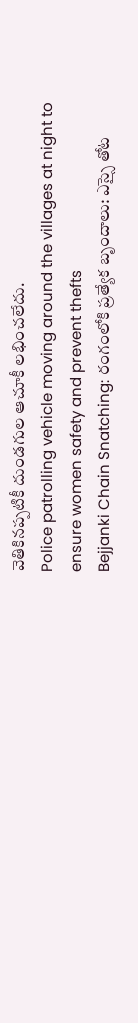వెతికినప్పటికీ దుండగుల ఆచూకీ లభించలేదు.
Police patrolling vehicle moving around the villages at night to ensure women safety and prevent thefts
Bejjanki Chain Snatching: రంగంలోకి ప్రత్యేక బృందాలు: ఎస్సై తోట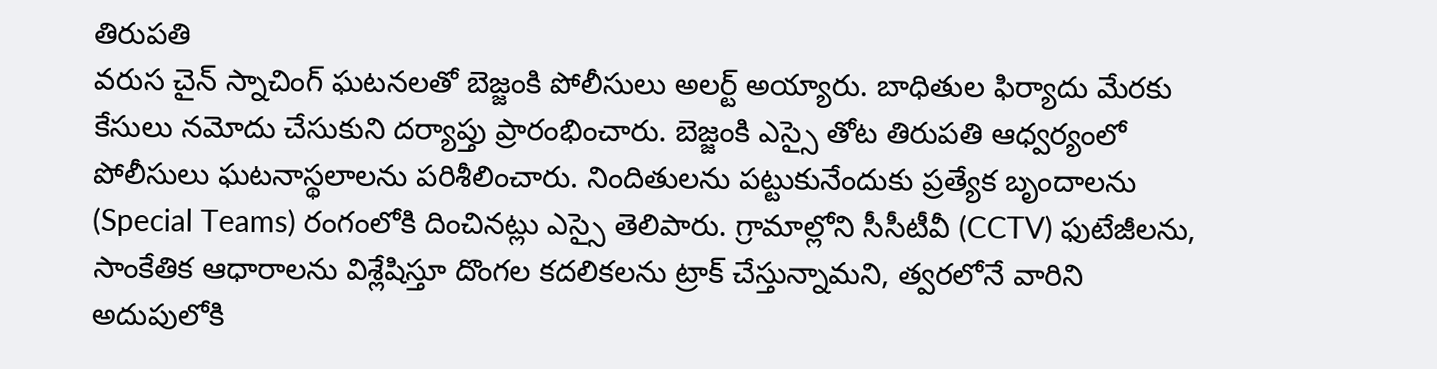తిరుపతి
వరుస చైన్ స్నాచింగ్ ఘటనలతో బెజ్జంకి పోలీసులు అలర్ట్ అయ్యారు. బాధితుల ఫిర్యాదు మేరకు కేసులు నమోదు చేసుకుని దర్యాప్తు ప్రారంభించారు. బెజ్జంకి ఎస్సై తోట తిరుపతి ఆధ్వర్యంలో పోలీసులు ఘటనాస్థలాలను పరిశీలించారు. నిందితులను పట్టుకునేందుకు ప్రత్యేక బృందాలను (Special Teams) రంగంలోకి దించినట్లు ఎస్సై తెలిపారు. గ్రామాల్లోని సీసీటీవీ (CCTV) ఫుటేజీలను, సాంకేతిక ఆధారాలను విశ్లేషిస్తూ దొంగల కదలికలను ట్రాక్ చేస్తున్నామని, త్వరలోనే వారిని అదుపులోకి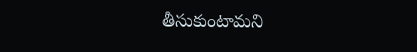తీసుకుంటామని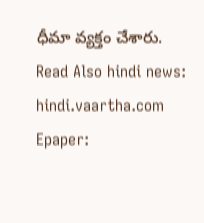ధీమా వ్యక్తం చేశారు.
Read Also hindi news: hindi.vaartha.com
Epaper: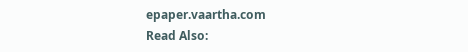epaper.vaartha.com
Read Also: